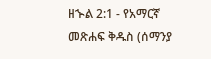ዘኍል 2:1 - የአማርኛ መጽሐፍ ቅዱስ (ሰማንያ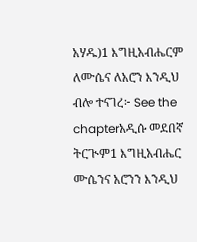አሃዱ)1 እግዚአብሔርም ለሙሴና ለአሮን እንዲህ ብሎ ተናገረ፦ See the chapterአዲሱ መደበኛ ትርጒም1 እግዚአብሔር ሙሴንና አሮንን እንዲህ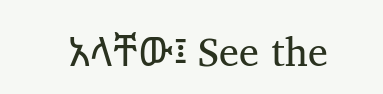አላቸው፤ See the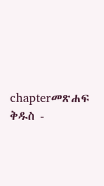chapterመጽሐፍ ቅዱስ -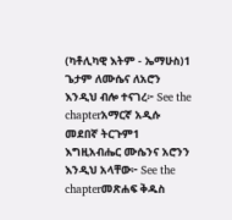(ካቶሊካዊ እትም - ኤማሁስ)1 ጌታም ለሙሴና ለአሮን እንዲህ ብሎ ተናገረ፦ See the chapterአማርኛ አዲሱ መደበኛ ትርጉም1 እግዚአብሔር ሙሴንና አሮንን እንዲህ አላቸው፦ See the chapterመጽሐፍ ቅዱስ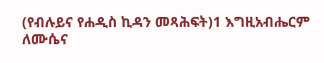(የብሉይና የሐዲስ ኪዳን መጻሕፍት)1 እግዚአብሔርም ለሙሴና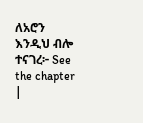ለአሮን እንዲህ ብሎ ተናገረ፦ See the chapter |